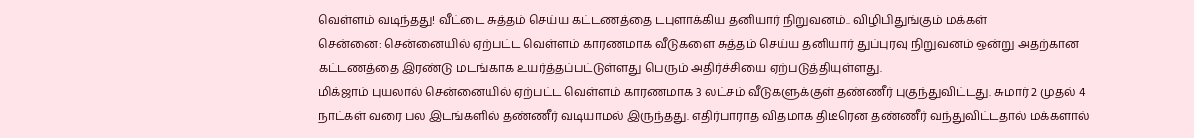வெள்ளம் வடிந்தது! வீட்டை சுத்தம் செய்ய கட்டணத்தை டபுளாக்கிய தனியார் நிறுவனம்.. விழிபிதுங்கும் மக்கள்
சென்னை: சென்னையில் ஏற்பட்ட வெள்ளம் காரணமாக வீடுகளை சுத்தம் செய்ய தனியார் துப்புரவு நிறுவனம் ஒன்று அதற்கான கட்டணத்தை இரண்டு மடங்காக உயர்த்தப்பட்டுள்ளது பெரும் அதிர்ச்சியை ஏற்படுத்தியுள்ளது.
மிக்ஜாம் புயலால் சென்னையில் ஏற்பட்ட வெள்ளம் காரணமாக 3 லட்சம் வீடுகளுக்குள் தண்ணீர் புகுந்துவிட்டது. சுமார் 2 முதல் 4 நாட்கள் வரை பல இடங்களில் தண்ணீர் வடியாமல் இருந்தது. எதிர்பாராத விதமாக திடீரென தண்ணீர் வந்துவிட்டதால் மக்களால்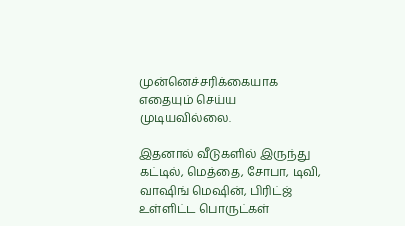முன்னெச்சரிக்கையாக எதையும் செய்ய முடியவில்லை.

இதனால் வீடுகளில் இருந்து கட்டில், மெத்தை, சோபா, டிவி, வாஷிங் மெஷின், பிரிட்ஜ் உள்ளிட்ட பொருட்கள்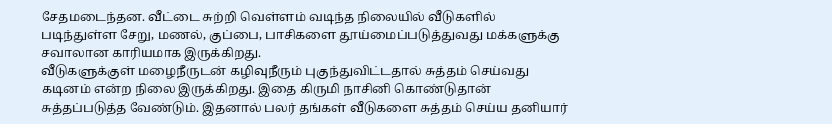சேதமடைந்தன. வீட்டை சுற்றி வெள்ளம் வடிந்த நிலையில் வீடுகளில் படிந்துள்ள சேறு, மணல், குப்பை, பாசிகளை தூய்மைப்படுத்துவது மக்களுக்கு சவாலான காரியமாக இருக்கிறது.
வீடுகளுக்குள் மழைநீருடன் கழிவுநீரும் புகுந்துவிட்டதால் சுத்தம் செய்வது கடினம் என்ற நிலை இருக்கிறது. இதை கிருமி நாசினி கொண்டுதான் சுத்தப்படுத்த வேண்டும். இதனால் பலர் தங்கள் வீடுகளை சுத்தம் செய்ய தனியார்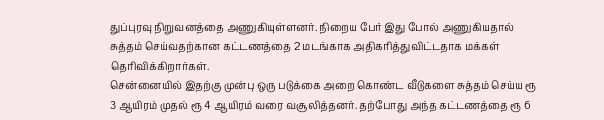துப்புரவு நிறுவனத்தை அணுகியுள்ளனர். நிறைய பேர் இது போல் அணுகியதால் சுத்தம் செய்வதற்கான கட்டணத்தை 2 மடங்காக அதிகரித்துவிட்டதாக மக்கள் தெரிவிக்கிறார்கள்.
சென்னையில் இதற்கு முன்பு ஒரு படுக்கை அறை கொண்ட வீடுகளை சுத்தம் செய்ய ரூ 3 ஆயிரம் முதல் ரூ 4 ஆயிரம் வரை வசூலித்தனர். தற்போது அந்த கட்டணத்தை ரூ 6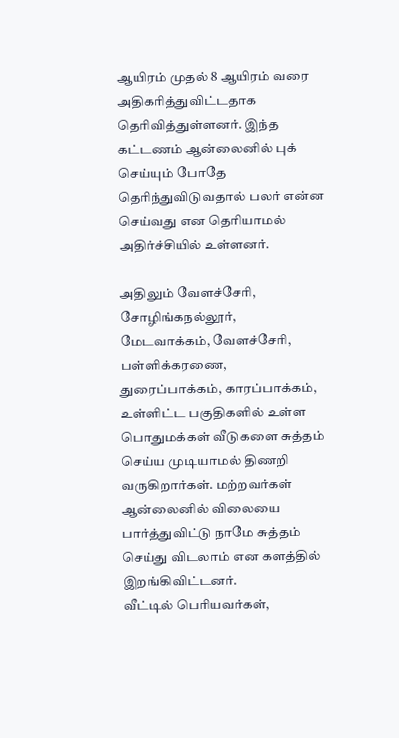ஆயிரம் முதல் 8 ஆயிரம் வரை அதிகரித்துவிட்டதாக தெரிவித்துள்ளனர். இந்த கட்டணம் ஆன்லைனில் புக் செய்யும் போதே தெரிந்துவிடுவதால் பலர் என்ன செய்வது என தெரியாமல் அதிர்ச்சியில் உள்ளனர்.

அதிலும் வேளச்சேரி, சோழிங்கநல்லூர், மேடவாக்கம், வேளச்சேரி, பள்ளிக்கரணை, துரைப்பாக்கம், காரப்பாக்கம், உள்ளிட்ட பகுதிகளில் உள்ள பொதுமக்கள் வீடுகளை சுத்தம் செய்ய முடியாமல் திணறி வருகிறார்கள். மற்றவர்கள் ஆன்லைனில் விலையை பார்த்துவிட்டு நாமே சுத்தம் செய்து விடலாம் என களத்தில் இறங்கிவிட்டனர்.
வீட்டில் பெரியவர்கள்,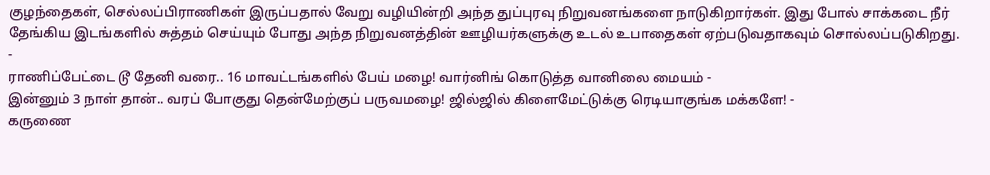குழந்தைகள், செல்லப்பிராணிகள் இருப்பதால் வேறு வழியின்றி அந்த துப்புரவு நிறுவனங்களை நாடுகிறார்கள். இது போல் சாக்கடை நீர் தேங்கிய இடங்களில் சுத்தம் செய்யும் போது அந்த நிறுவனத்தின் ஊழியர்களுக்கு உடல் உபாதைகள் ஏற்படுவதாகவும் சொல்லப்படுகிறது.
-
ராணிப்பேட்டை டூ தேனி வரை.. 16 மாவட்டங்களில் பேய் மழை! வார்னிங் கொடுத்த வானிலை மையம் -
இன்னும் 3 நாள் தான்.. வரப் போகுது தென்மேற்குப் பருவமழை! ஜில்ஜில் கிளைமேட்டுக்கு ரெடியாகுங்க மக்களே! -
கருணை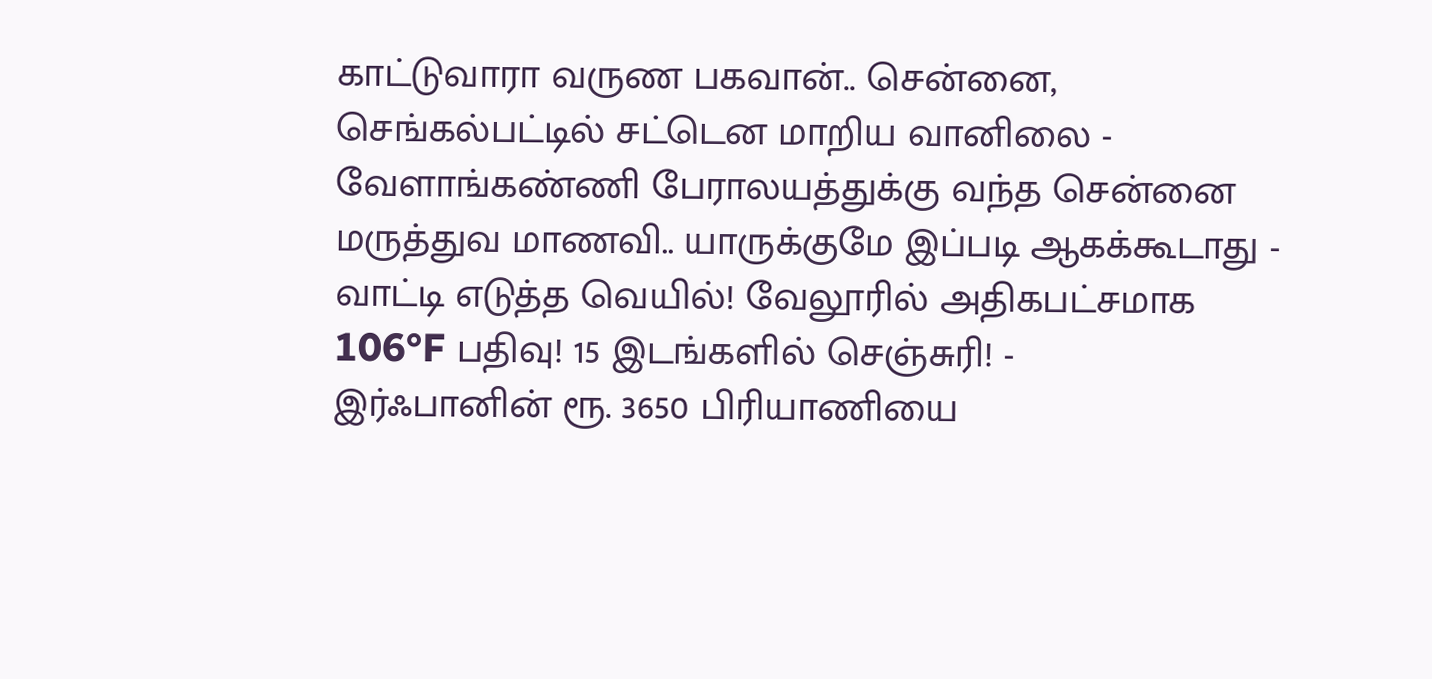காட்டுவாரா வருண பகவான்.. சென்னை, செங்கல்பட்டில் சட்டென மாறிய வானிலை -
வேளாங்கண்ணி பேராலயத்துக்கு வந்த சென்னை மருத்துவ மாணவி.. யாருக்குமே இப்படி ஆகக்கூடாது -
வாட்டி எடுத்த வெயில்! வேலூரில் அதிகபட்சமாக 106°F பதிவு! 15 இடங்களில் செஞ்சுரி! -
இர்ஃபானின் ரூ. 3650 பிரியாணியை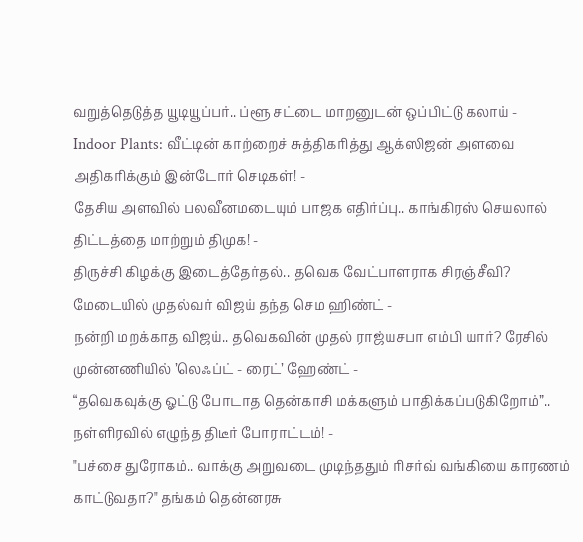வறுத்தெடுத்த யூடியூப்பர்.. ப்ளூ சட்டை மாறனுடன் ஒப்பிட்டு கலாய் -
Indoor Plants: வீட்டின் காற்றைச் சுத்திகரித்து ஆக்ஸிஜன் அளவை அதிகரிக்கும் இன்டோர் செடிகள்! -
தேசிய அளவில் பலவீனமடையும் பாஜக எதிர்ப்பு.. காங்கிரஸ் செயலால் திட்டத்தை மாற்றும் திமுக! -
திருச்சி கிழக்கு இடைத்தேர்தல்.. தவெக வேட்பாளராக சிரஞ்சீவி? மேடையில் முதல்வர் விஜய் தந்த செம ஹிண்ட் -
நன்றி மறக்காத விஜய்.. தவெகவின் முதல் ராஜ்யசபா எம்பி யார்? ரேசில் முன்னணியில் ’லெஃப்ட் - ரைட்’ ஹேண்ட் -
“தவெகவுக்கு ஓட்டு போடாத தென்காசி மக்களும் பாதிக்கப்படுகிறோம்”.. நள்ளிரவில் எழுந்த திடீர் போராட்டம்! -
"பச்சை துரோகம்.. வாக்கு அறுவடை முடிந்ததும் ரிசர்வ் வங்கியை காரணம் காட்டுவதா?" தங்கம் தென்னரசு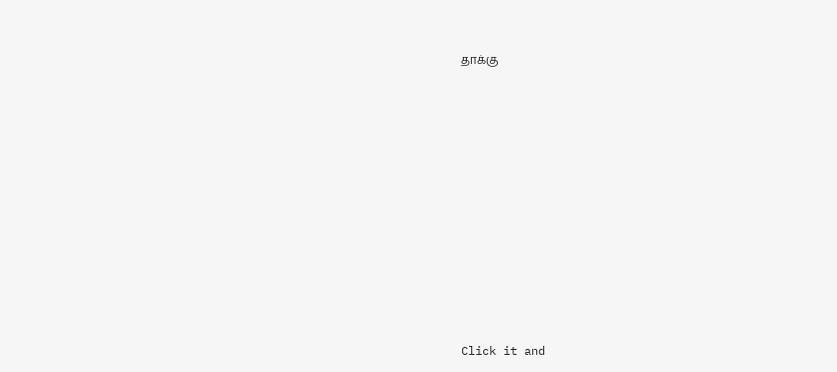தாக்கு












Click it and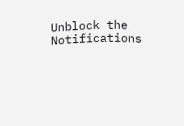Unblock the Notifications